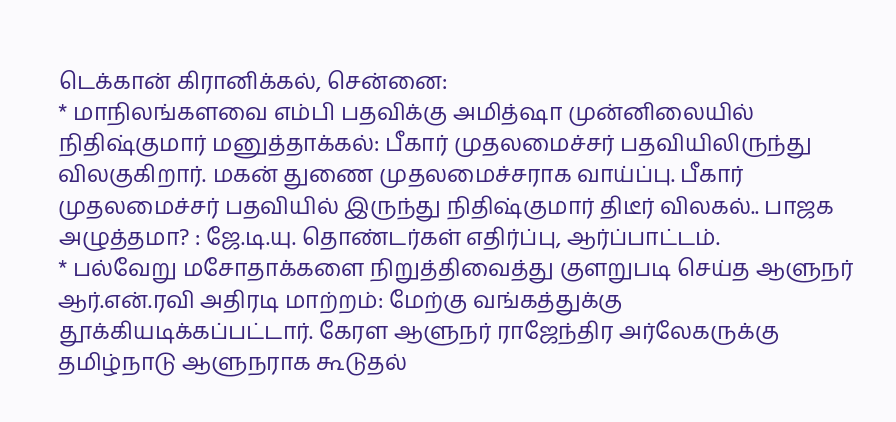டெக்கான் கிரானிக்கல், சென்னை:
* மாநிலங்களவை எம்பி பதவிக்கு அமித்ஷா முன்னிலையில் நிதிஷ்குமார் மனுத்தாக்கல்: பீகார் முதலமைச்சர் பதவியிலிருந்து விலகுகிறார். மகன் துணை முதலமைச்சராக வாய்ப்பு. பீகார் முதலமைச்சர் பதவியில் இருந்து நிதிஷ்குமார் திடீர் விலகல்.. பாஜக அழுத்தமா? : ஜே.டி.யு. தொண்டர்கள் எதிர்ப்பு, ஆர்ப்பாட்டம்.
* பல்வேறு மசோதாக்களை நிறுத்திவைத்து குளறுபடி செய்த ஆளுநர் ஆர்.என்.ரவி அதிரடி மாற்றம்: மேற்கு வங்கத்துக்கு தூக்கியடிக்கப்பட்டார். கேரள ஆளுநர் ராஜேந்திர அர்லேகருக்கு தமிழ்நாடு ஆளுநராக கூடுதல்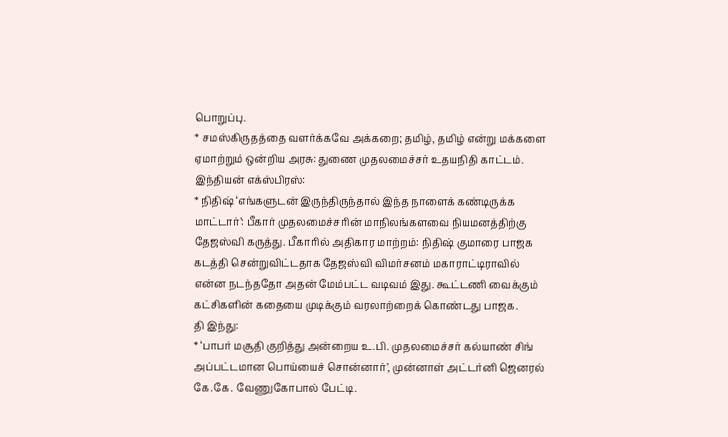பொறுப்பு.
* சமஸ்கிருதத்தை வளர்க்கவே அக்கறை; தமிழ், தமிழ் என்று மக்களை ஏமாற்றும் ஒன்றிய அரசு: துணை முதலமைச்சர் உதயநிதி காட்டம்.
இந்தியன் எக்ஸ்பிரஸ்:
* நிதிஷ் ‘எங்களுடன் இருந்திருந்தால் இந்த நாளைக் கண்டிருக்க மாட்டார்’: பீகார் முதலமைச்சரின் மாநிலங்களவை நியமனத்திற்கு தேஜஸ்வி கருத்து. பீகாரில் அதிகார மாற்றம்: நிதிஷ் குமாரை பாஜக கடத்தி சென்றுவிட்டதாக தேஜஸ்வி விமர்சனம் மகாராட்டிராவில் என்ன நடந்ததோ அதன் மேம்பட்ட வடிவம் இது. கூட்டணி வைக்கும் கட்சிகளின் கதையை முடிக்கும் வரலாற்றைக் கொண்டது பாஜக.
தி இந்து:
* ‘பாபர் மசூதி குறித்து அன்றைய உ.பி. முதலமைச்சர் கல்யாண் சிங் அப்பட்டமான பொய்யைச் சொன்னார்’, முன்னாள் அட்டர்னி ஜெனரல் கே.கே. வேணுகோபால் பேட்டி.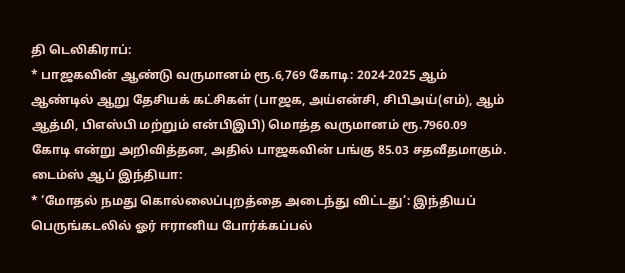தி டெலிகிராப்:
* பாஜகவின் ஆண்டு வருமானம் ரூ.6,769 கோடி: 2024-2025 ஆம் ஆண்டில் ஆறு தேசியக் கட்சிகள் (பாஜக, அய்என்சி, சிபிஅய்(எம்), ஆம் ஆத்மி, பிஎஸ்பி மற்றும் என்பிஇபி) மொத்த வருமானம் ரூ.7960.09 கோடி என்று அறிவித்தன, அதில் பாஜகவின் பங்கு 85.03 சதவீதமாகும்.
டைம்ஸ் ஆப் இந்தியா:
* ‘மோதல் நமது கொல்லைப்புறத்தை அடைந்து விட்டது’: இந்தியப் பெருங்கடலில் ஓர் ஈரானிய போர்க்கப்பல்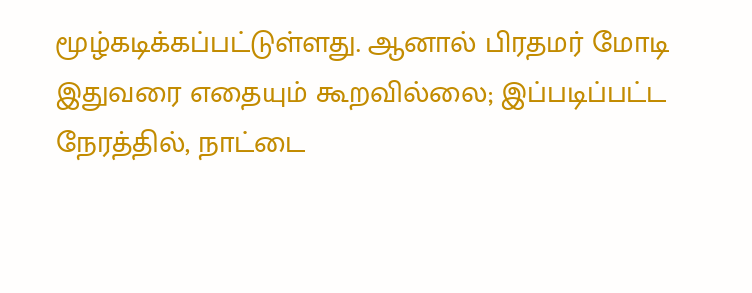மூழ்கடிக்கப்பட்டுள்ளது. ஆனால் பிரதமர் மோடி இதுவரை எதையும் கூறவில்லை; இப்படிப்பட்ட நேரத்தில், நாட்டை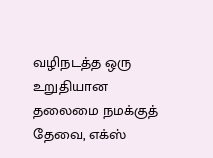வழிநடத்த ஒரு உறுதியான தலைமை நமக்குத் தேவை, எக்ஸ்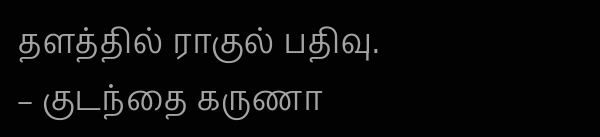தளத்தில் ராகுல் பதிவு.
– குடந்தை கருணா